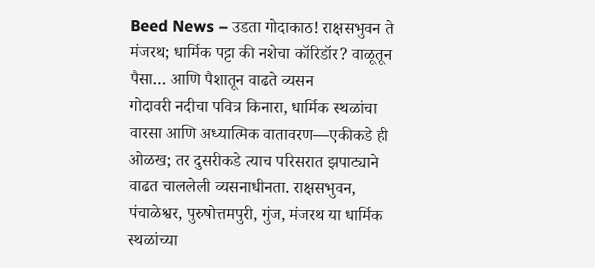Beed News – उडता गोदाकाठ! राक्षसभुवन ते मंजरथ; धार्मिक पट्टा की नशेचा कॉरिडॉर? वाळूतून पैसा… आणि पैशातून वाढते व्यसन
गोदावरी नदीचा पवित्र किनारा, धार्मिक स्थळांचा वारसा आणि अध्यात्मिक वातावरण—एकीकडे ही ओळख; तर दुसरीकडे त्याच परिसरात झपाट्याने वाढत चाललेली व्यसनाधीनता. राक्षसभुवन, पंचाळेश्वर, पुरुषोत्तमपुरी, गुंज, मंजरथ या धार्मिक स्थळांच्या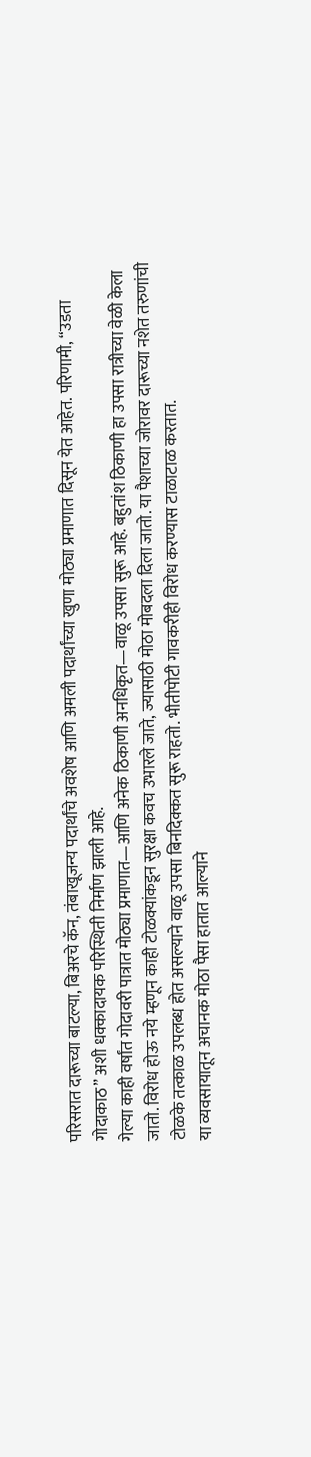परिसरात दारूच्या बाटल्या, बिअरचे कॅन, तंबाखूजन्य पदार्थांचे अवशेष आणि अमली पदार्थांच्या खुणा मोठ्या प्रमाणात दिसून येत आहेत. परिणामी, “उडता गोदाकाठ” अशी धक्कादायक परिस्थिती निर्माण झाली आहे.
गेल्या काही वर्षांत गोदावरी पात्रात मोठ्या प्रमाणात—आणि अनेक ठिकाणी अनधिकृत—वाळू उपसा सुरू आहे. बहुतांश ठिकाणी हा उपसा रात्रीच्या वेळी केला जातो. विरोध होऊ नये म्हणून काही टोळक्यांकडून सुरक्षा कवच उभारले जाते, ज्यासाठी मोठा मोबदला दिला जातो. या पैशाच्या जोरावर दारूच्या नशेत तरुणांची टोळके तत्काळ उपलब्ध होत असल्याने वाळू उपसा बिनदिक्कत सुरू राहतो. भीतीपोटी गावकरीही विरोध करण्यास टाळाटाळ करतात.
या व्यवसायातून अचानक मोठा पैसा हातात आल्याने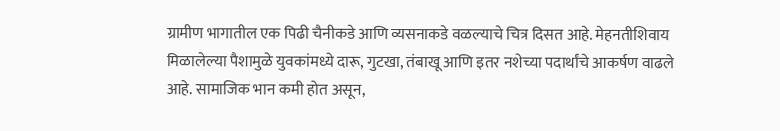ग्रामीण भागातील एक पिढी चैनीकडे आणि व्यसनाकडे वळल्याचे चित्र दिसत आहे. मेहनतीशिवाय मिळालेल्या पैशामुळे युवकांमध्ये दारू, गुटखा, तंबाखू आणि इतर नशेच्या पदार्थांचे आकर्षण वाढले आहे. सामाजिक भान कमी होत असून,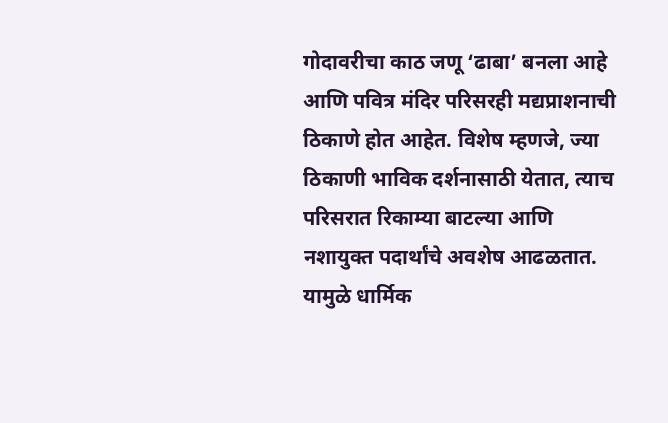गोदावरीचा काठ जणू ‘ढाबा’ बनला आहे आणि पवित्र मंदिर परिसरही मद्यप्राशनाची ठिकाणे होत आहेत. विशेष म्हणजे, ज्या ठिकाणी भाविक दर्शनासाठी येतात, त्याच परिसरात रिकाम्या बाटल्या आणि नशायुक्त पदार्थांचे अवशेष आढळतात. यामुळे धार्मिक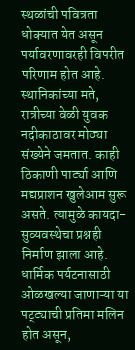स्थळांची पवित्रता धोक्यात येत असून पर्यावरणावरही विपरीत परिणाम होत आहे.
स्थानिकांच्या मते, रात्रीच्या वेळी युवक नदीकाठावर मोठ्या संख्येने जमतात. काही ठिकाणी पार्ट्या आणि मद्यप्राशन खुलेआम सुरू असते. त्यामुळे कायदा-सुव्यवस्थेचा प्रश्नही निर्माण झाला आहे. धार्मिक पर्यटनासाठी ओळखल्या जाणाऱ्या या पट्ट्याची प्रतिमा मलिन होत असून,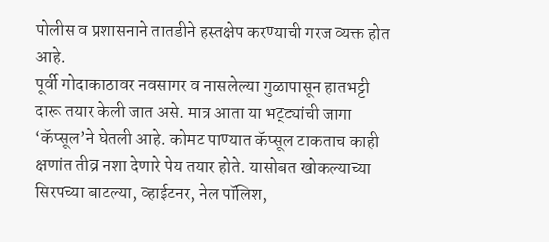पोलीस व प्रशासनाने तातडीने हस्तक्षेप करण्याची गरज व्यक्त होत आहे.
पूर्वी गोदाकाठावर नवसागर व नासलेल्या गुळापासून हातभट्टी दारू तयार केली जात असे. मात्र आता या भट्ट्यांची जागा ‘कॅप्सूल’ने घेतली आहे. कोमट पाण्यात कॅप्सूल टाकताच काही क्षणांत तीव्र नशा देणारे पेय तयार होते. यासोबत खोकल्याच्या सिरपच्या बाटल्या, व्हाईटनर, नेल पॉलिश,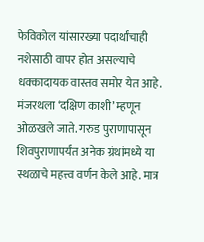फेविकोल यांसारख्या पदार्थांचाही नशेसाठी वापर होत असल्याचे धक्कादायक वास्तव समोर येत आहे.
मंजरथला ‘दक्षिण काशी’ म्हणून ओळखले जाते. गरुड पुराणापासून शिवपुराणापर्यंत अनेक ग्रंथांमध्ये या स्थळाचे महत्त्व वर्णन केले आहे. मात्र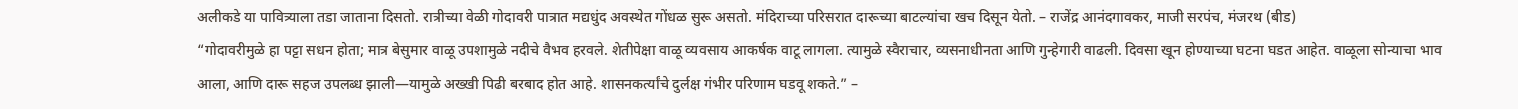अलीकडे या पावित्र्याला तडा जाताना दिसतो. रात्रीच्या वेळी गोदावरी पात्रात मद्यधुंद अवस्थेत गोंधळ सुरू असतो. मंदिराच्या परिसरात दारूच्या बाटल्यांचा खच दिसून येतो. – राजेंद्र आनंदगावकर, माजी सरपंच, मंजरथ (बीड)
“गोदावरीमुळे हा पट्टा सधन होता; मात्र बेसुमार वाळू उपशामुळे नदीचे वैभव हरवले. शेतीपेक्षा वाळू व्यवसाय आकर्षक वाटू लागला. त्यामुळे स्वैराचार, व्यसनाधीनता आणि गुन्हेगारी वाढली. दिवसा खून होण्याच्या घटना घडत आहेत. वाळूला सोन्याचा भाव आला, आणि दारू सहज उपलब्ध झाली—यामुळे अख्खी पिढी बरबाद होत आहे. शासनकर्त्यांचे दुर्लक्ष गंभीर परिणाम घडवू शकते.” –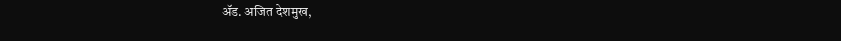ॲड. अजित देशमुख,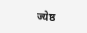ज्येष्ठ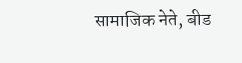सामाजिक नेते, बीड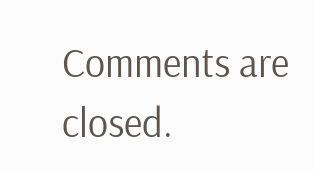Comments are closed.